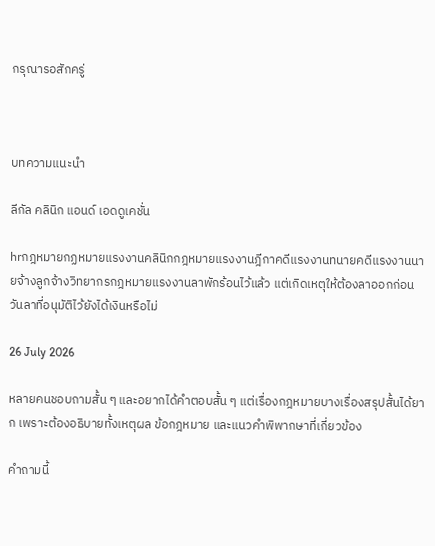กรุณารอสักครู่



บทความแนะนำ

ลีกัล คลินิก แอนด์ เอดดูเคชั่น

hrกฎหมายกฏหมายแรงงานคลินิกกฎหมายแรงงานฎีกาคดีแรงงานทนายคดีแรงงานนายจ้างลูกจ้างวิทยากรกฎหมายแรงงานลาพักร้อนไว้แล้ว แต่เกิดเหตุให้ต้องลาออกก่อน วันลาที่อนุมัติไว้ยังได้เงินหรือไม่

26 July 2026

หลายคนชอบถามสั้น ๆ และอยากได้คำตอบสั้น ๆ แต่เรื่องกฎหมายบางเรื่องสรุปสั้นได้ยาก เพราะต้องอธิบายทั้งเหตุผล ข้อกฎหมาย และแนวคำพิพากษาที่เกี่ยวข้อง

คำถามนี้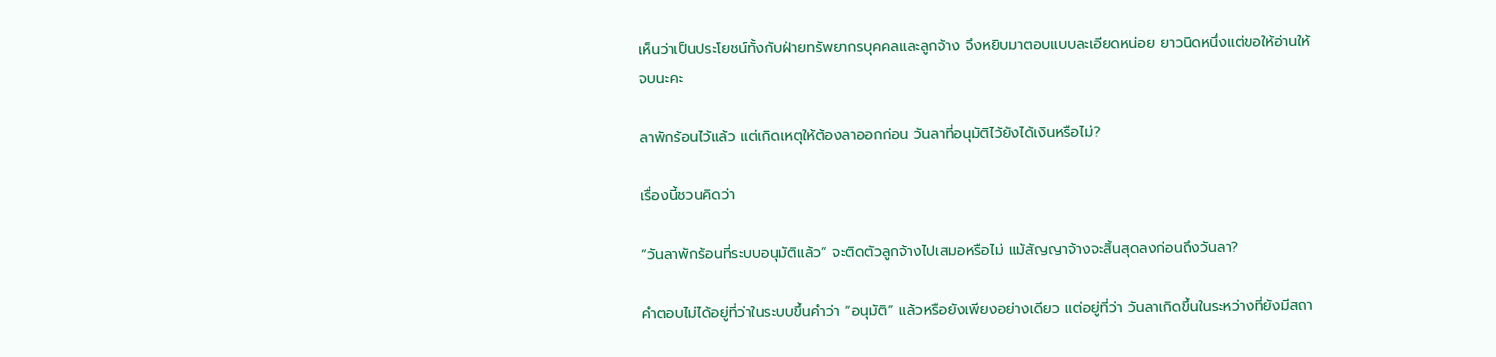เห็นว่าเป็นประโยชน์ทั้งกับฝ่ายทรัพยากรบุคคลและลูกจ้าง จึงหยิบมาตอบแบบละเอียดหน่อย ยาวนิดหนึ่งแต่ขอให้อ่านให้จบนะคะ

ลาพักร้อนไว้แล้ว แต่เกิดเหตุให้ต้องลาออกก่อน วันลาที่อนุมัติไว้ยังได้เงินหรือไม่?

เรื่องนี้ชวนคิดว่า

“วันลาพักร้อนที่ระบบอนุมัติแล้ว” จะติดตัวลูกจ้างไปเสมอหรือไม่ แม้สัญญาจ้างจะสิ้นสุดลงก่อนถึงวันลา?

คำตอบไม่ได้อยู่ที่ว่าในระบบขึ้นคำว่า “อนุมัติ” แล้วหรือยังเพียงอย่างเดียว แต่อยู่ที่ว่า วันลาเกิดขึ้นในระหว่างที่ยังมีสถา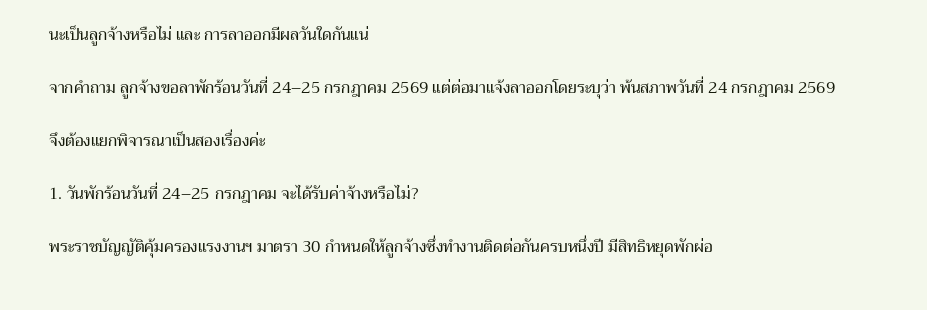นะเป็นลูกจ้างหรือไม่ และ การลาออกมีผลวันใดกันแน่

จากคำถาม ลูกจ้างขอลาพักร้อนวันที่ 24–25 กรกฎาคม 2569 แต่ต่อมาแจ้งลาออกโดยระบุว่า พ้นสภาพวันที่ 24 กรกฎาคม 2569

จึงต้องแยกพิจารณาเป็นสองเรื่องค่ะ

1. วันพักร้อนวันที่ 24–25 กรกฎาคม จะได้รับค่าจ้างหรือไม่?

พระราชบัญญัติคุ้มครองแรงงานฯ มาตรา 30 กำหนดให้ลูกจ้างซึ่งทำงานติดต่อกันครบหนึ่งปี มีสิทธิหยุดพักผ่อ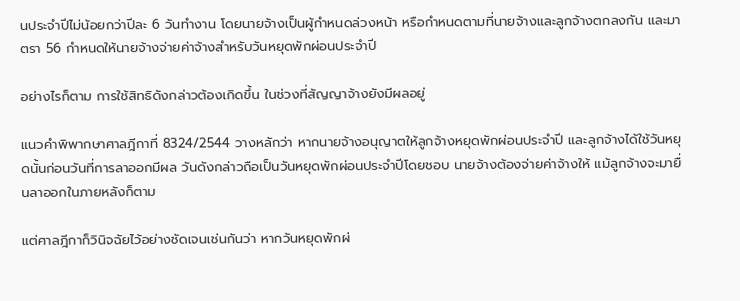นประจำปีไม่น้อยกว่าปีละ 6 วันทำงาน โดยนายจ้างเป็นผู้กำหนดล่วงหน้า หรือกำหนดตามที่นายจ้างและลูกจ้างตกลงกัน และมาตรา 56 กำหนดให้นายจ้างจ่ายค่าจ้างสำหรับวันหยุดพักผ่อนประจำปี

อย่างไรก็ตาม การใช้สิทธิดังกล่าวต้องเกิดขึ้น ในช่วงที่สัญญาจ้างยังมีผลอยู่

แนวคำพิพากษาศาลฎีกาที่ 8324/2544 วางหลักว่า หากนายจ้างอนุญาตให้ลูกจ้างหยุดพักผ่อนประจำปี และลูกจ้างได้ใช้วันหยุดนั้นก่อนวันที่การลาออกมีผล วันดังกล่าวถือเป็นวันหยุดพักผ่อนประจำปีโดยชอบ นายจ้างต้องจ่ายค่าจ้างให้ แม้ลูกจ้างจะมายื่นลาออกในภายหลังก็ตาม

แต่ศาลฎีกาก็วินิจฉัยไว้อย่างชัดเจนเช่นกันว่า หากวันหยุดพักผ่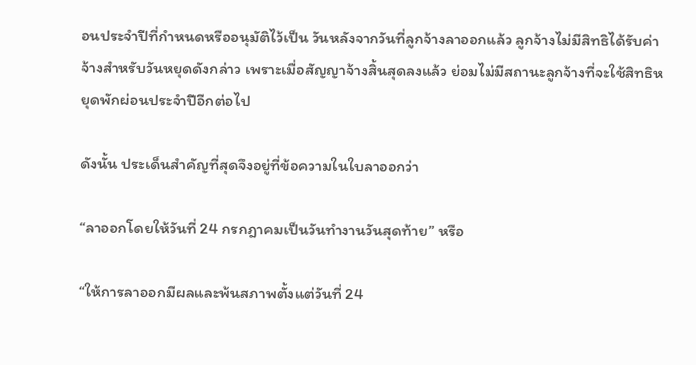อนประจำปีที่กำหนดหรืออนุมัติไว้เป็น วันหลังจากวันที่ลูกจ้างลาออกแล้ว ลูกจ้างไม่มีสิทธิได้รับค่าจ้างสำหรับวันหยุดดังกล่าว เพราะเมื่อสัญญาจ้างสิ้นสุดลงแล้ว ย่อมไม่มีสถานะลูกจ้างที่จะใช้สิทธิหยุดพักผ่อนประจำปีอีกต่อไป

ดังนั้น ประเด็นสำคัญที่สุดจึงอยู่ที่ข้อความในใบลาออกว่า

“ลาออกโดยให้วันที่ 24 กรกฎาคมเป็นวันทำงานวันสุดท้าย” หรือ

“ให้การลาออกมีผลและพ้นสภาพตั้งแต่วันที่ 24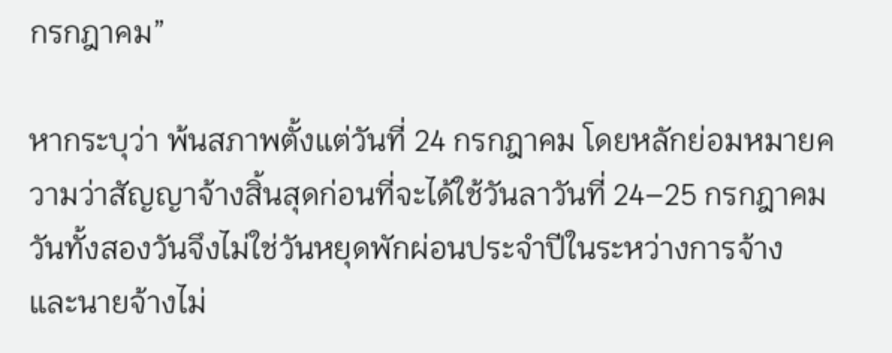กรกฎาคม”

หากระบุว่า พ้นสภาพตั้งแต่วันที่ 24 กรกฎาคม โดยหลักย่อมหมายความว่าสัญญาจ้างสิ้นสุดก่อนที่จะได้ใช้วันลาวันที่ 24–25 กรกฎาคม วันทั้งสองวันจึงไม่ใช่วันหยุดพักผ่อนประจำปีในระหว่างการจ้าง และนายจ้างไม่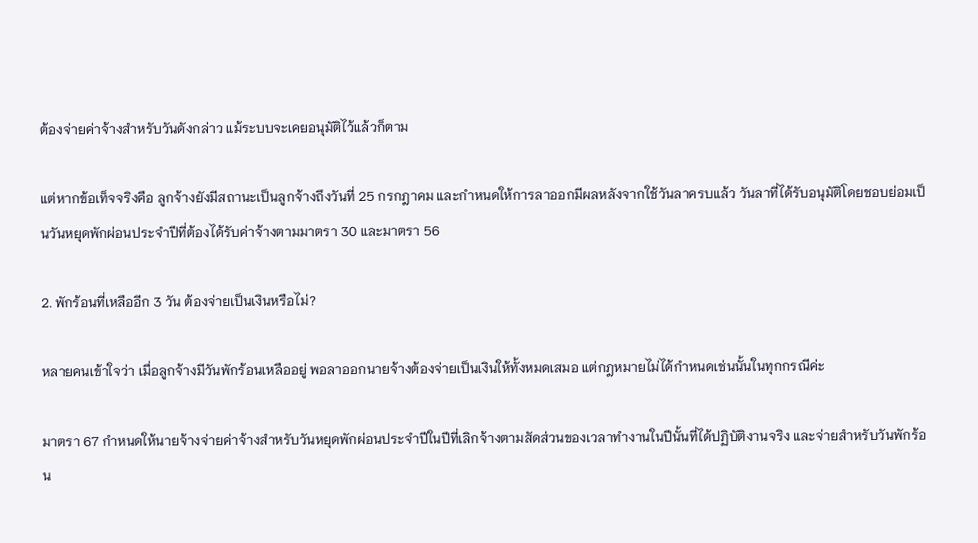ต้องจ่ายค่าจ้างสำหรับวันดังกล่าว แม้ระบบจะเคยอนุมัติไว้แล้วก็ตาม

แต่หากข้อเท็จจริงคือ ลูกจ้างยังมีสถานะเป็นลูกจ้างถึงวันที่ 25 กรกฎาคม และกำหนดให้การลาออกมีผลหลังจากใช้วันลาครบแล้ว วันลาที่ได้รับอนุมัติโดยชอบย่อมเป็นวันหยุดพักผ่อนประจำปีที่ต้องได้รับค่าจ้างตามมาตรา 30 และมาตรา 56

2. พักร้อนที่เหลืออีก 3 วัน ต้องจ่ายเป็นเงินหรือไม่?

หลายคนเข้าใจว่า เมื่อลูกจ้างมีวันพักร้อนเหลืออยู่ พอลาออกนายจ้างต้องจ่ายเป็นเงินให้ทั้งหมดเสมอ แต่กฎหมายไม่ได้กำหนดเช่นนั้นในทุกกรณีค่ะ

มาตรา 67 กำหนดให้นายจ้างจ่ายค่าจ้างสำหรับวันหยุดพักผ่อนประจำปีในปีที่เลิกจ้างตามสัดส่วนของเวลาทำงานในปีนั้นที่ได้ปฏิบัติงานจริง และจ่ายสำหรับวันพักร้อน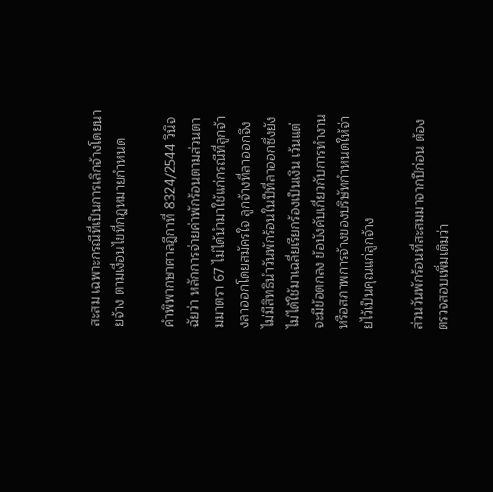สะสม เฉพาะกรณีที่เป็นการเลิกจ้างโดยนายจ้าง ตามเงื่อนไขที่กฎหมายกำหนด

คำพิพากษาศาลฎีกาที่ 8324/2544 วินิจฉัยว่า หลักการจ่ายค่าพักร้อนตามส่วนตามมาตรา 67 ไม่ได้นำมาใช้แก่กรณีที่ลูกจ้างลาออกโดยสมัครใจ ลูกจ้างที่ลาออกจึงไม่มีสิทธินำวันพักร้อนในปีที่ลาออกซึ่งยังไม่ได้ใช้มาเฉลี่ยเรียกร้องเป็นเงิน เว้นแต่จะมีข้อตกลง ข้อบังคับเกี่ยวกับการทำงาน หรือสภาพการจ้างของบริษัทกำหนดให้จ่ายไว้เป็นคุณแก่ลูกจ้าง

ส่วนวันพักร้อนที่สะสมมาจากปีก่อน ต้องตรวจสอบเพิ่มเติมว่า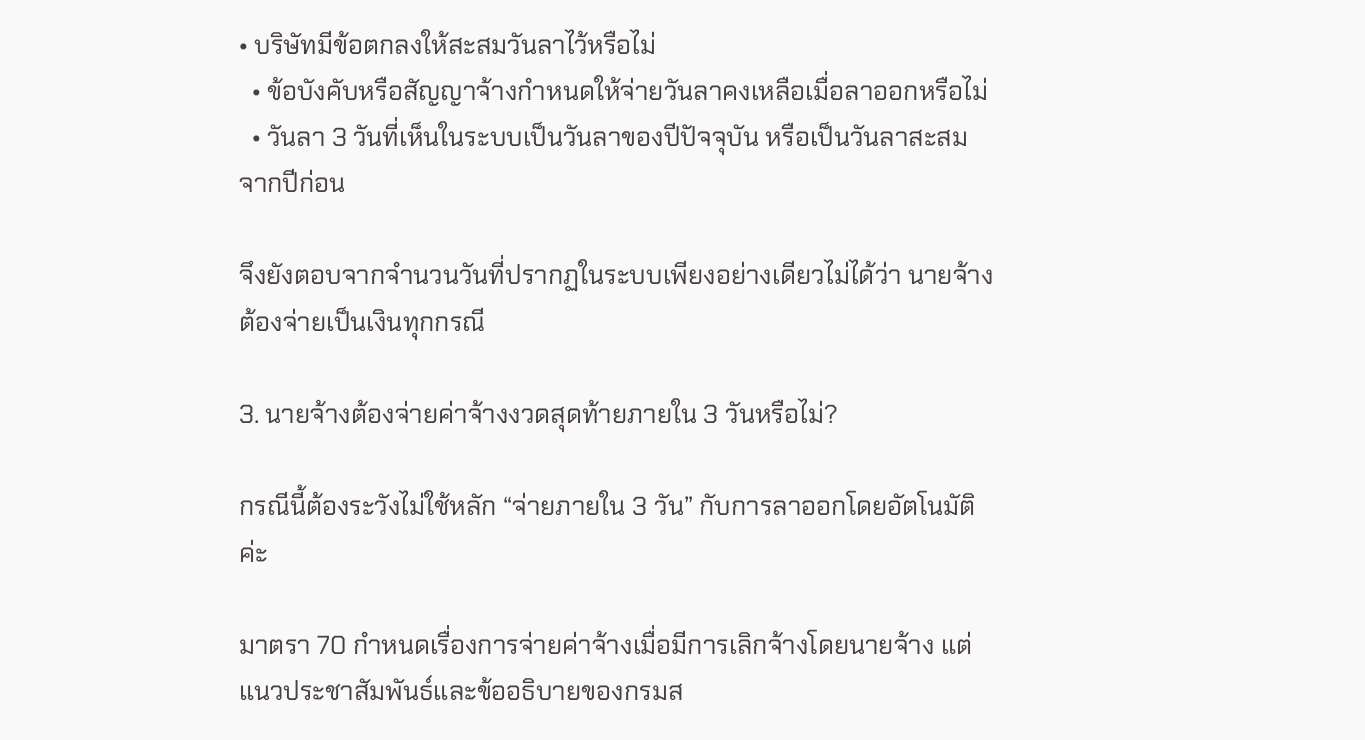• บริษัทมีข้อตกลงให้สะสมวันลาไว้หรือไม่
  • ข้อบังคับหรือสัญญาจ้างกำหนดให้จ่ายวันลาคงเหลือเมื่อลาออกหรือไม่
  • วันลา 3 วันที่เห็นในระบบเป็นวันลาของปีปัจจุบัน หรือเป็นวันลาสะสมจากปีก่อน

จึงยังตอบจากจำนวนวันที่ปรากฏในระบบเพียงอย่างเดียวไม่ได้ว่า นายจ้างต้องจ่ายเป็นเงินทุกกรณี

3. นายจ้างต้องจ่ายค่าจ้างงวดสุดท้ายภายใน 3 วันหรือไม่?

กรณีนี้ต้องระวังไม่ใช้หลัก “จ่ายภายใน 3 วัน” กับการลาออกโดยอัตโนมัติค่ะ

มาตรา 70 กำหนดเรื่องการจ่ายค่าจ้างเมื่อมีการเลิกจ้างโดยนายจ้าง แต่แนวประชาสัมพันธ์และข้ออธิบายของกรมส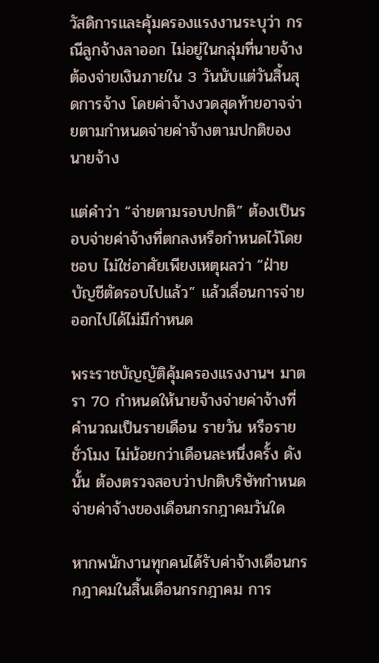วัสดิการและคุ้มครองแรงงานระบุว่า กรณีลูกจ้างลาออก ไม่อยู่ในกลุ่มที่นายจ้างต้องจ่ายเงินภายใน 3 วันนับแต่วันสิ้นสุดการจ้าง โดยค่าจ้างงวดสุดท้ายอาจจ่ายตามกำหนดจ่ายค่าจ้างตามปกติของนายจ้าง

แต่คำว่า “จ่ายตามรอบปกติ” ต้องเป็นรอบจ่ายค่าจ้างที่ตกลงหรือกำหนดไว้โดยชอบ ไม่ใช่อาศัยเพียงเหตุผลว่า “ฝ่ายบัญชีตัดรอบไปแล้ว” แล้วเลื่อนการจ่ายออกไปได้ไม่มีกำหนด

พระราชบัญญัติคุ้มครองแรงงานฯ มาตรา 70 กำหนดให้นายจ้างจ่ายค่าจ้างที่คำนวณเป็นรายเดือน รายวัน หรือรายชั่วโมง ไม่น้อยกว่าเดือนละหนึ่งครั้ง ดังนั้น ต้องตรวจสอบว่าปกติบริษัทกำหนดจ่ายค่าจ้างของเดือนกรกฎาคมวันใด

หากพนักงานทุกคนได้รับค่าจ้างเดือนกรกฎาคมในสิ้นเดือนกรกฎาคม การ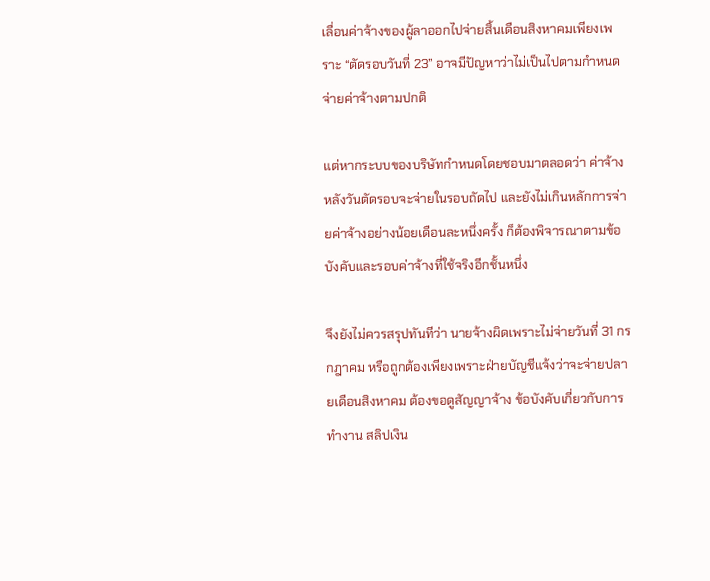เลื่อนค่าจ้างของผู้ลาออกไปจ่ายสิ้นเดือนสิงหาคมเพียงเพราะ “ตัดรอบวันที่ 23” อาจมีปัญหาว่าไม่เป็นไปตามกำหนดจ่ายค่าจ้างตามปกติ

แต่หากระบบของบริษัทกำหนดโดยชอบมาตลอดว่า ค่าจ้างหลังวันตัดรอบจะจ่ายในรอบถัดไป และยังไม่เกินหลักการจ่ายค่าจ้างอย่างน้อยเดือนละหนึ่งครั้ง ก็ต้องพิจารณาตามข้อบังคับและรอบค่าจ้างที่ใช้จริงอีกชั้นหนึ่ง

จึงยังไม่ควรสรุปทันทีว่า นายจ้างผิดเพราะไม่จ่ายวันที่ 31 กรกฎาคม หรือถูกต้องเพียงเพราะฝ่ายบัญชีแจ้งว่าจะจ่ายปลายเดือนสิงหาคม ต้องขอดูสัญญาจ้าง ข้อบังคับเกี่ยวกับการทำงาน สลิปเงิน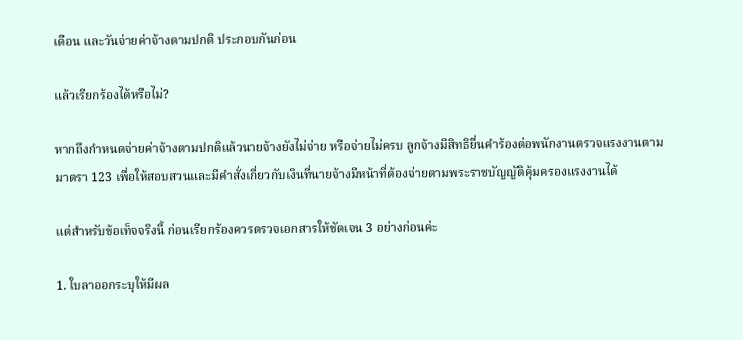เดือน และวันจ่ายค่าจ้างตามปกติ ประกอบกันก่อน

แล้วเรียกร้องได้หรือไม่?

หากถึงกำหนดจ่ายค่าจ้างตามปกติแล้วนายจ้างยังไม่จ่าย หรือจ่ายไม่ครบ ลูกจ้างมีสิทธิยื่นคำร้องต่อพนักงานตรวจแรงงานตามมาตรา 123 เพื่อให้สอบสวนและมีคำสั่งเกี่ยวกับเงินที่นายจ้างมีหน้าที่ต้องจ่ายตามพระราชบัญญัติคุ้มครองแรงงานได้

แต่สำหรับข้อเท็จจริงนี้ ก่อนเรียกร้องควรตรวจเอกสารให้ชัดเจน 3 อย่างก่อนค่ะ

1. ใบลาออกระบุให้มีผล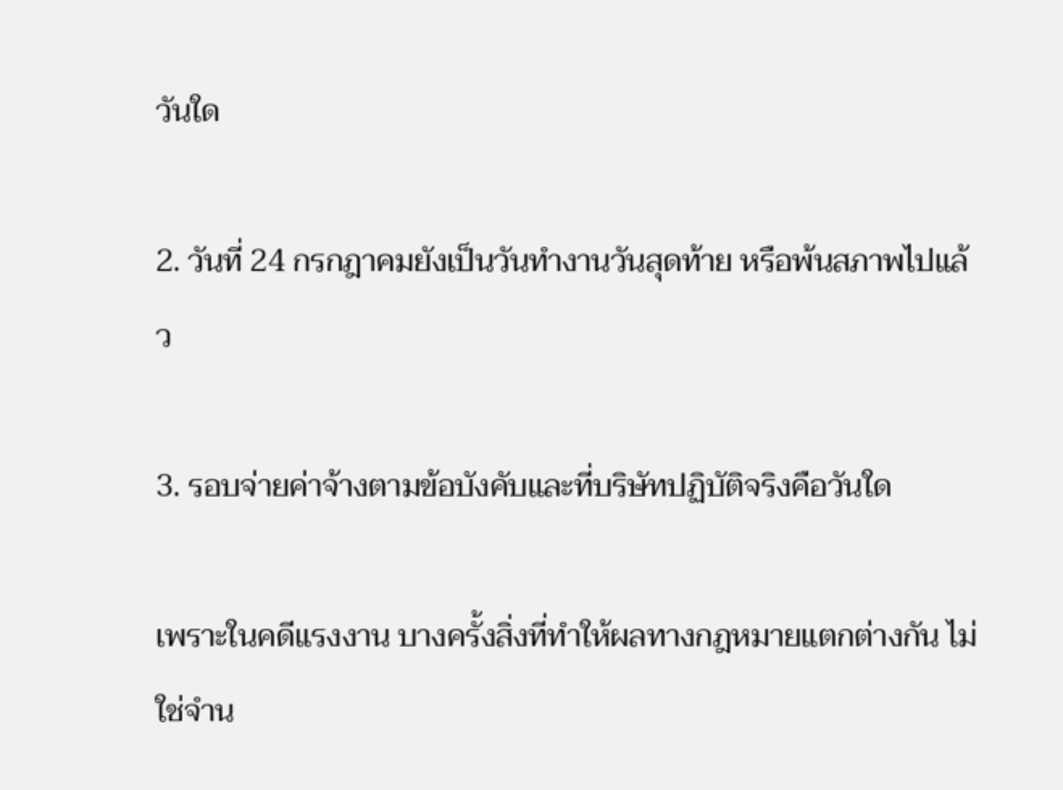วันใด

2. วันที่ 24 กรกฎาคมยังเป็นวันทำงานวันสุดท้าย หรือพ้นสภาพไปแล้ว

3. รอบจ่ายค่าจ้างตามข้อบังคับและที่บริษัทปฏิบัติจริงคือวันใด

เพราะในคดีแรงงาน บางครั้งสิ่งที่ทำให้ผลทางกฎหมายแตกต่างกัน ไม่ใช่จำน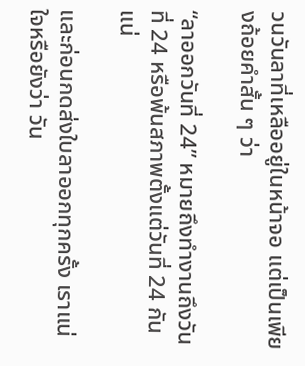วนวันลาที่เหลืออยู่ในหน้าจอ แต่เป็นเพียงถ้อยคำสั้น ๆ ว่า

“ลาออกวันที่ 24” หมายถึงทำงานถึงวันที่ 24 หรือพ้นสภาพตั้งแต่วันที่ 24 กันแน่

และก่อนกดส่งใบลาออกทุกครั้ง เราแน่ใจหรือยังว่า วัน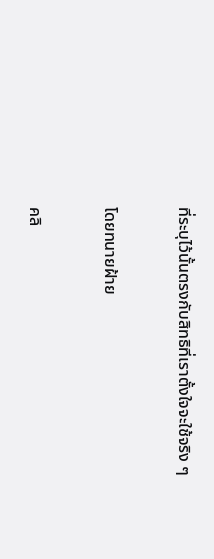ที่ระบุไว้นั้นตรงกับสิทธิที่เราตั้งใจจะใช้จริง ๆ

โดยทนายฝ้าย

คลิ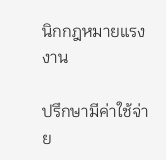นิกกฎหมายแรงงาน

ปรึกษามีค่าใช้จ่าย